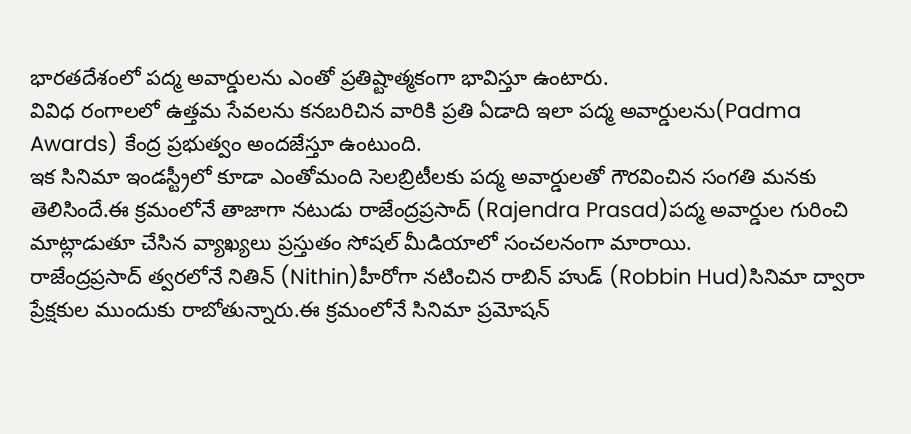భారతదేశంలో పద్మ అవార్డులను ఎంతో ప్రతిష్టాత్మకంగా భావిస్తూ ఉంటారు.
వివిధ రంగాలలో ఉత్తమ సేవలను కనబరిచిన వారికి ప్రతి ఏడాది ఇలా పద్మ అవార్డులను(Padma Awards) కేంద్ర ప్రభుత్వం అందజేస్తూ ఉంటుంది.
ఇక సినిమా ఇండస్ట్రీలో కూడా ఎంతోమంది సెలబ్రిటీలకు పద్మ అవార్డులతో గౌరవించిన సంగతి మనకు తెలిసిందే.ఈ క్రమంలోనే తాజాగా నటుడు రాజేంద్రప్రసాద్ (Rajendra Prasad)పద్మ అవార్డుల గురించి మాట్లాడుతూ చేసిన వ్యాఖ్యలు ప్రస్తుతం సోషల్ మీడియాలో సంచలనంగా మారాయి.
రాజేంద్రప్రసాద్ త్వరలోనే నితిన్ (Nithin)హీరోగా నటించిన రాబిన్ హుడ్ (Robbin Hud)సినిమా ద్వారా ప్రేక్షకుల ముందుకు రాబోతున్నారు.ఈ క్రమంలోనే సినిమా ప్రమోషన్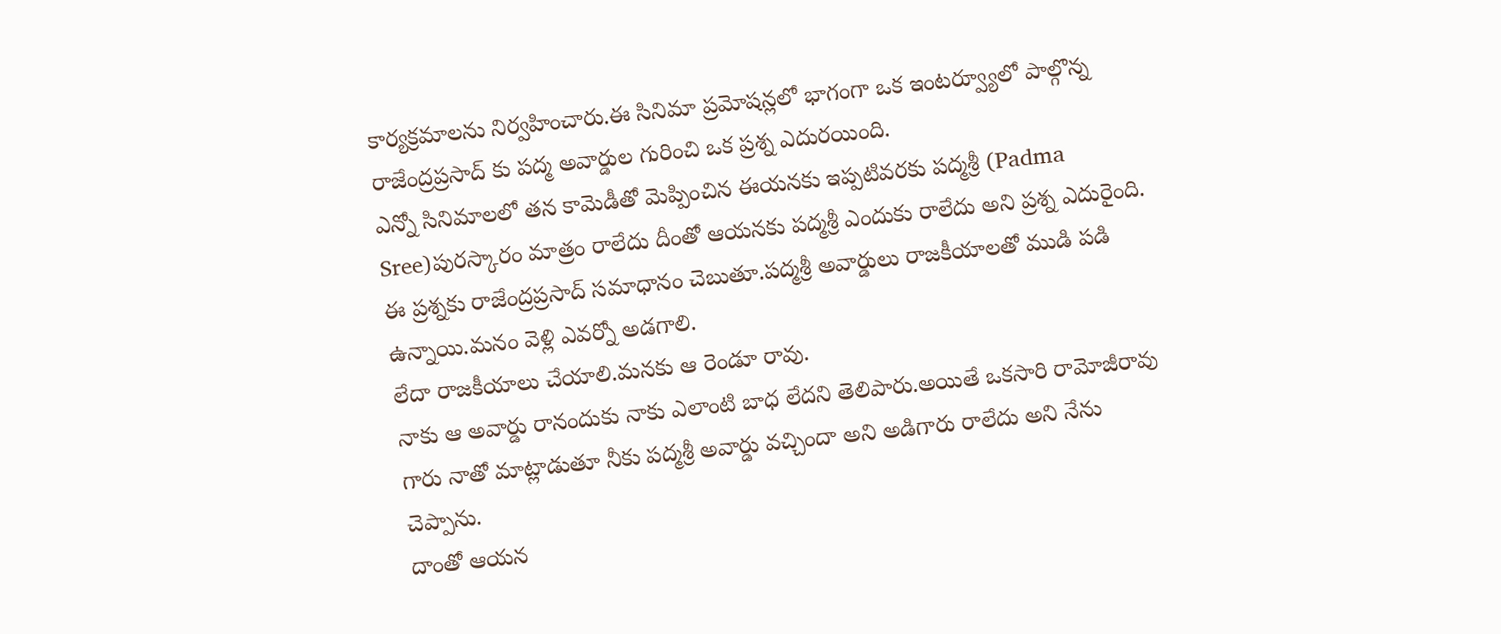కార్యక్రమాలను నిర్వహించారు.ఈ సినిమా ప్రమోషన్లలో భాగంగా ఒక ఇంటర్వ్యూలో పాల్గొన్న రాజేంద్రప్రసాద్ కు పద్మ అవార్డుల గురించి ఒక ప్రశ్న ఎదురయింది.
ఎన్నో సినిమాలలో తన కామెడీతో మెప్పించిన ఈయనకు ఇప్పటివరకు పద్మశ్రీ (Padma Sree)పురస్కారం మాత్రం రాలేదు దీంతో ఆయనకు పద్మశ్రీ ఎందుకు రాలేదు అని ప్రశ్న ఎదురైంది.
ఈ ప్రశ్నకు రాజేంద్రప్రసాద్ సమాధానం చెబుతూ.పద్మశ్రీ అవార్డులు రాజకీయాలతో ముడి పడి ఉన్నాయి.మనం వెళ్లి ఎవర్నో అడగాలి.
లేదా రాజకీయాలు చేయాలి.మనకు ఆ రెండూ రావు.
నాకు ఆ అవార్డు రానందుకు నాకు ఎలాంటి బాధ లేదని తెలిపారు.అయితే ఒకసారి రామోజీరావు గారు నాతో మాట్లాడుతూ నీకు పద్మశ్రీ అవార్డు వచ్చిందా అని అడిగారు రాలేదు అని నేను చెప్పాను.
దాంతో ఆయన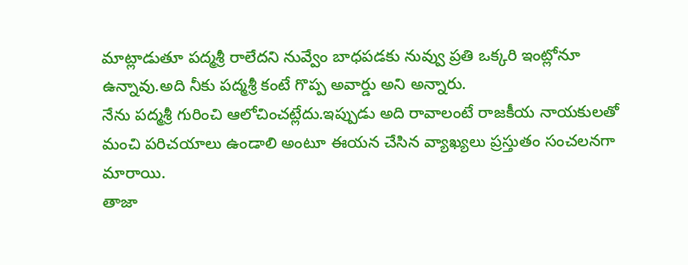మాట్లాడుతూ పద్మశ్రీ రాలేదని నువ్వేం బాధపడకు నువ్వు ప్రతి ఒక్కరి ఇంట్లోనూ ఉన్నావు.అది నీకు పద్మశ్రీ కంటే గొప్ప అవార్డు అని అన్నారు.
నేను పద్మశ్రీ గురించి ఆలోచించట్లేదు.ఇప్పుడు అది రావాలంటే రాజకీయ నాయకులతో మంచి పరిచయాలు ఉండాలి అంటూ ఈయన చేసిన వ్యాఖ్యలు ప్రస్తుతం సంచలనగా మారాయి.
తాజా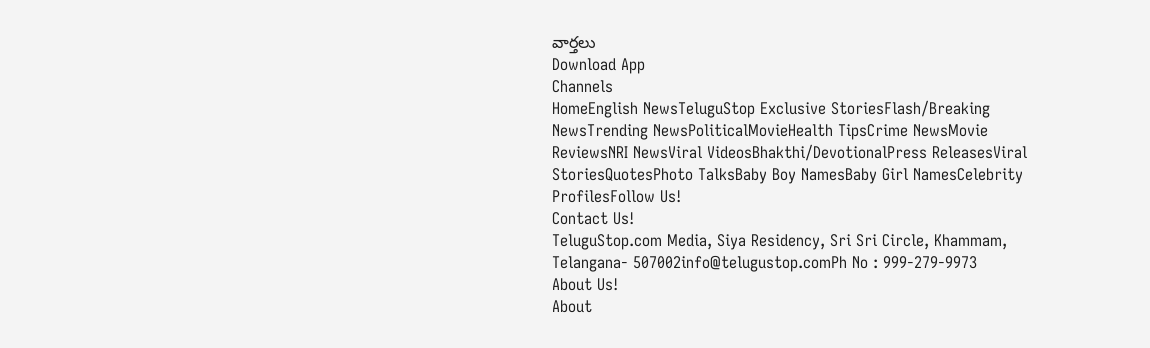వార్తలు
Download App
Channels
HomeEnglish NewsTeluguStop Exclusive StoriesFlash/Breaking NewsTrending NewsPoliticalMovieHealth TipsCrime NewsMovie ReviewsNRI NewsViral VideosBhakthi/DevotionalPress ReleasesViral StoriesQuotesPhoto TalksBaby Boy NamesBaby Girl NamesCelebrity ProfilesFollow Us!
Contact Us!
TeluguStop.com Media, Siya Residency, Sri Sri Circle, Khammam, Telangana- 507002info@telugustop.comPh No : 999-279-9973
About Us!
About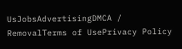UsJobsAdvertisingDMCA / RemovalTerms of UsePrivacy Policy